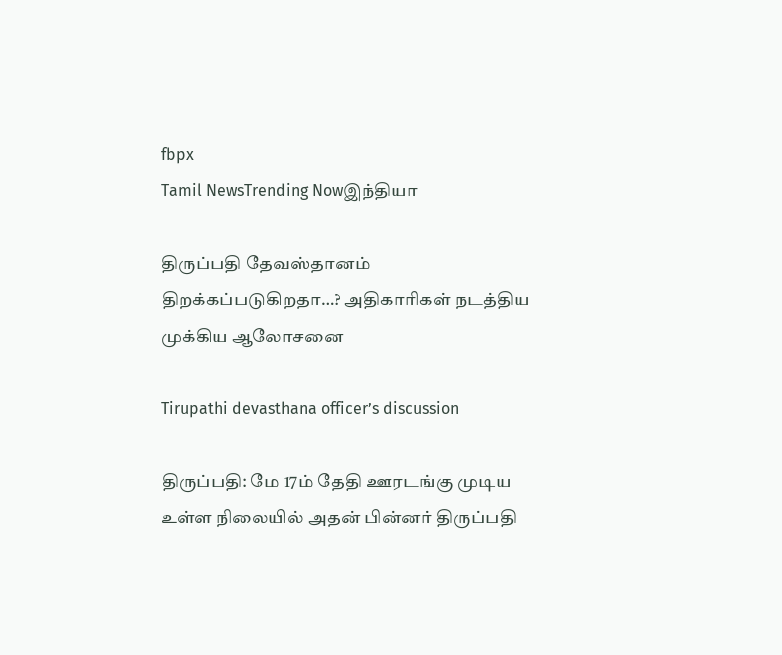fbpx
Tamil NewsTrending Nowஇந்தியா

திருப்பதி தேவஸ்தானம் திறக்கப்படுகிறதா…? அதிகாரிகள் நடத்திய முக்கிய ஆலோசனை

Tirupathi devasthana officer’s discussion

திருப்பதி: மே 17ம் தேதி ஊரடங்கு முடிய உள்ள நிலையில் அதன் பின்னர் திருப்பதி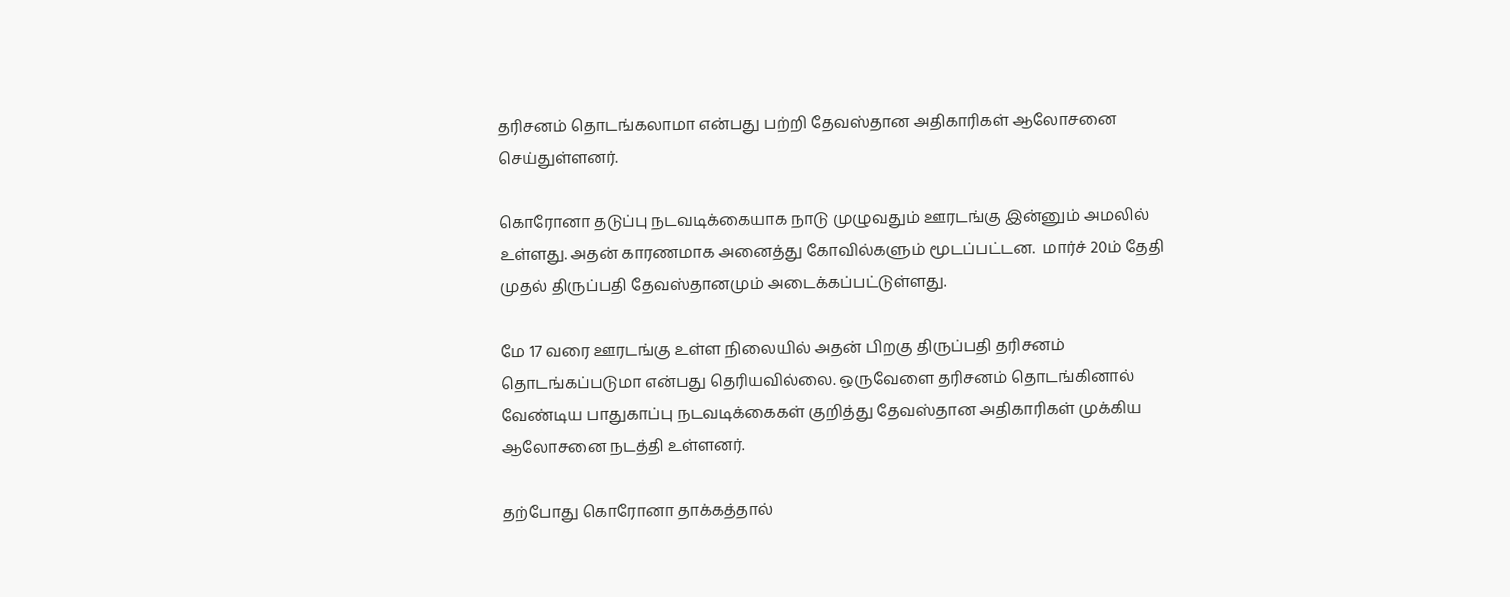தரிசனம் தொடங்கலாமா என்பது பற்றி தேவஸ்தான அதிகாரிகள் ஆலோசனை செய்துள்ளனர்.

கொரோனா தடுப்பு நடவடிக்கையாக நாடு முழுவதும் ஊரடங்கு இன்னும் அமலில் உள்ளது. அதன் காரணமாக அனைத்து கோவில்களும் மூடப்பட்டன.  மார்ச் 20ம் தேதி முதல் திருப்பதி தேவஸ்தானமும் அடைக்கப்பட்டுள்ளது.

மே 17 வரை ஊரடங்கு உள்ள நிலையில் அதன் பிறகு திருப்பதி தரிசனம் தொடங்கப்படுமா என்பது தெரியவில்லை. ஒருவேளை தரிசனம் தொடங்கினால் வேண்டிய பாதுகாப்பு நடவடிக்கைகள் குறித்து தேவஸ்தான அதிகாரிகள் முக்கிய ஆலோசனை நடத்தி உள்ளனர்.

தற்போது கொரோனா தாக்கத்தால்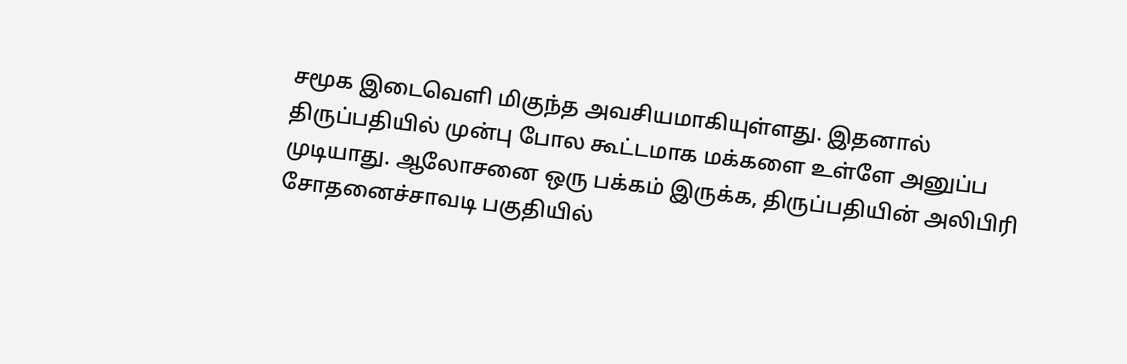சமூக இடைவெளி மிகுந்த அவசியமாகியுள்ளது. இதனால் திருப்பதியில் முன்பு போல கூட்டமாக மக்களை உள்ளே அனுப்ப முடியாது. ஆலோசனை ஒரு பக்கம் இருக்க, திருப்பதியின் அலிபிரி சோதனைச்சாவடி பகுதியில்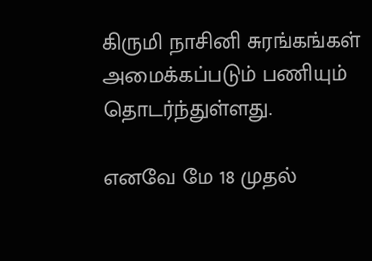கிருமி நாசினி சுரங்கங்கள் அமைக்கப்படும் பணியும் தொடர்ந்துள்ளது.

எனவே மே 18 முதல்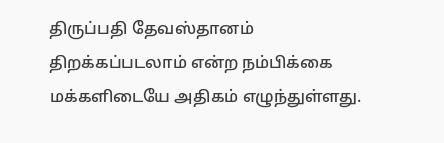திருப்பதி தேவஸ்தானம் திறக்கப்படலாம் என்ற நம்பிக்கை மக்களிடையே அதிகம் எழுந்துள்ளது.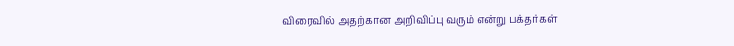விரைவில் அதற்கான அறிவிப்பு வரும் என்று பக்தர்கள்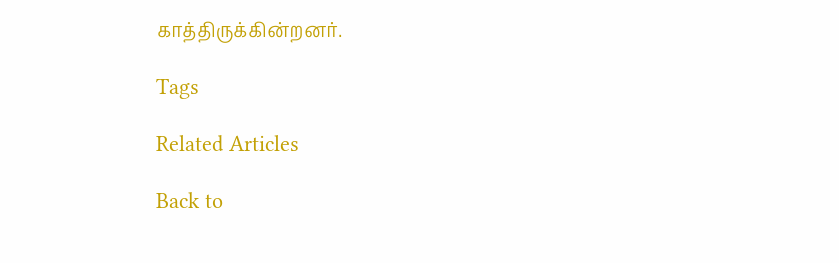காத்திருக்கின்றனர்.

Tags

Related Articles

Back to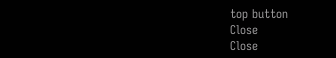top button
Close
Close